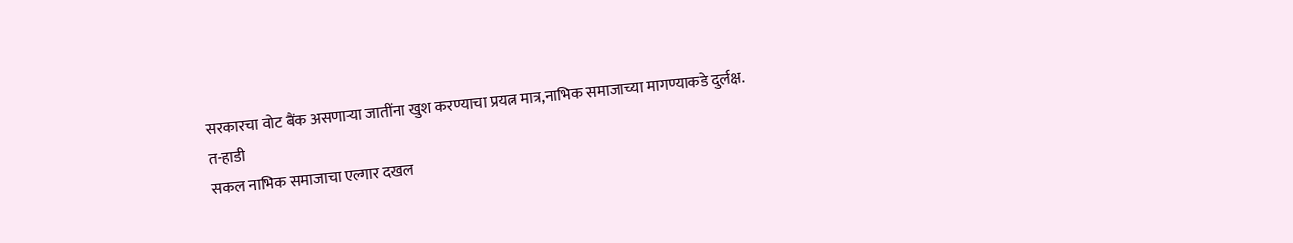सरकारचा वोट बैंक असणाऱ्या जातींना खुश करण्याचा प्रयत्न मात्र,नाभिक समाजाच्या मागण्याकडे दुर्लक्ष.
त-हाडी
सकल नाभिक समाजाचा एल्गार दखल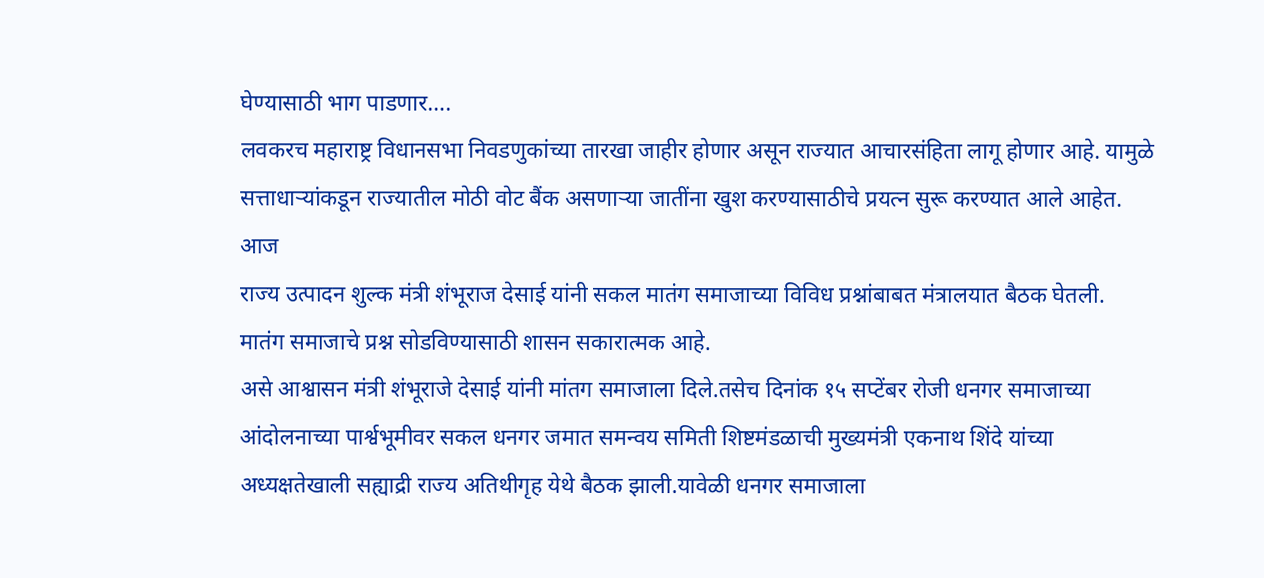घेण्यासाठी भाग पाडणार….
लवकरच महाराष्ट्र विधानसभा निवडणुकांच्या तारखा जाहीर होणार असून राज्यात आचारसंहिता लागू होणार आहे. यामुळे सत्ताधाऱ्यांकडून राज्यातील मोठी वोट बैंक असणाऱ्या जातींना खुश करण्यासाठीचे प्रयत्न सुरू करण्यात आले आहेत.
आज
राज्य उत्पादन शुल्क मंत्री शंभूराज देसाई यांनी सकल मातंग समाजाच्या विविध प्रश्नांबाबत मंत्रालयात बैठक घेतली. मातंग समाजाचे प्रश्न सोडविण्यासाठी शासन सकारात्मक आहे.
असे आश्वासन मंत्री शंभूराजे देसाई यांनी मांतग समाजाला दिले.तसेच दिनांक १५ सप्टेंबर रोजी धनगर समाजाच्या आंदोलनाच्या पार्श्वभूमीवर सकल धनगर जमात समन्वय समिती शिष्टमंडळाची मुख्यमंत्री एकनाथ शिंदे यांच्या अध्यक्षतेखाली सह्याद्री राज्य अतिथीगृह येथे बैठक झाली.यावेळी धनगर समाजाला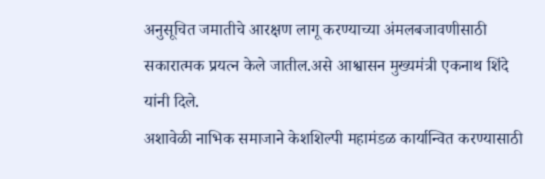अनुसूचित जमातीचे आरक्षण लागू करण्याच्या अंमलबजावणीसाठी सकारात्मक प्रयत्न केले जातील.असे आश्वासन मुख्यमंत्री एकनाथ शिंदे यांनी दिले.
अशावेळी नाभिक समाजाने केशशिल्पी महामंडळ कार्यान्वित करण्यासाठी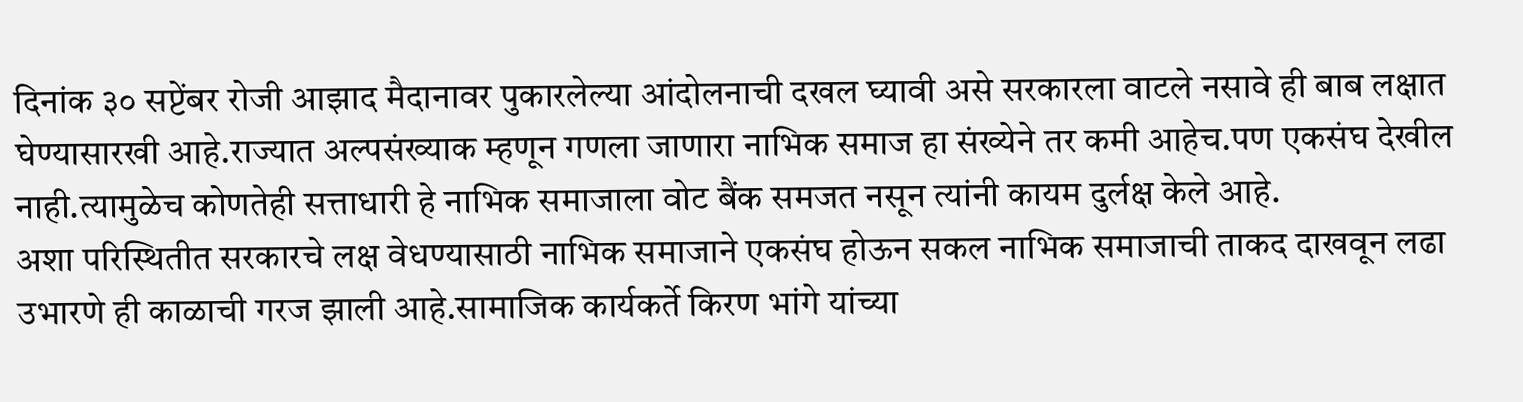दिनांक ३० सप्टेंबर रोजी आझाद मैदानावर पुकारलेल्या आंदोलनाची दखल घ्यावी असे सरकारला वाटले नसावे ही बाब लक्षात घेण्यासारखी आहे.राज्यात अल्पसंख्याक म्हणून गणला जाणारा नाभिक समाज हा संख्येने तर कमी आहेच.पण एकसंघ देखील नाही.त्यामुळेच कोणतेही सत्ताधारी हे नाभिक समाजाला वोट बैंक समजत नसून त्यांनी कायम दुर्लक्ष केले आहे.
अशा परिस्थितीत सरकारचे लक्ष वेधण्यासाठी नाभिक समाजाने एकसंघ होऊन सकल नाभिक समाजाची ताकद दाखवून लढा उभारणे ही काळाची गरज झाली आहे.सामाजिक कार्यकर्ते किरण भांगे यांच्या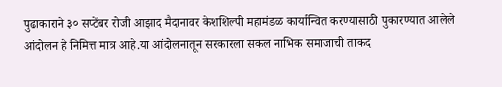पुढाकाराने ३० सप्टेंबर रोजी आझाद मैदानावर केशशिल्पी महामंडळ कार्यान्वित करण्यासाठी पुकारण्यात आलेले आंदोलन हे निमित्त मात्र आहे.या आंदोलनातून सरकारला सकल नाभिक समाजाची ताकद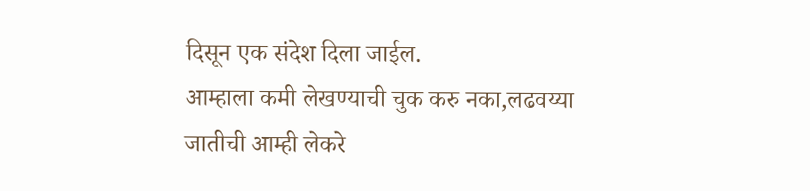दिसून एक संदेश दिला जाईल.
आम्हाला कमी लेखण्याची चुक करु नका,लढवय्या जातीची आम्ही लेकरे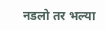नडलो तर भल्या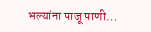भल्यांना पाजू पाणी…